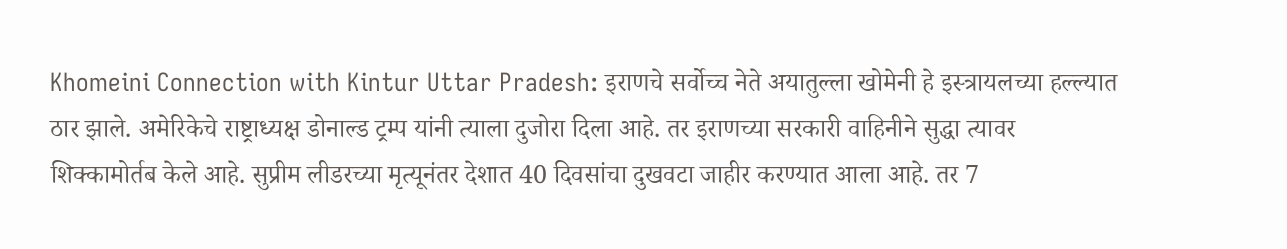Khomeini Connection with Kintur Uttar Pradesh: इराणचे सर्वोच्च नेते अयातुल्ला खोमेनी हे इस्त्रायलच्या हल्ल्यात ठार झाले. अमेरिकेचे राष्ट्राध्यक्ष डोनाल्ड ट्रम्प यांनी त्याला दुजोरा दिला आहे. तर इराणच्या सरकारी वाहिनीने सुद्धा त्यावर शिक्कामोर्तब केले आहे. सुप्रीम लीडरच्या मृत्यूनंतर देशात 40 दिवसांचा दुखवटा जाहीर करण्यात आला आहे. तर 7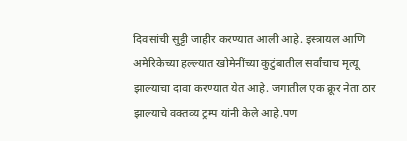दिवसांची सुट्टी जाहीर करण्यात आली आहे. इस्त्रायल आणि अमेरिकेच्या हल्ल्यात खोमेनींच्या कुटुंबातील सर्वांचाच मृत्यू झाल्याचा दावा करण्यात येत आहे. जगातील एक क्रूर नेता ठार झाल्याचे वक्तव्य ट्रम्प यांनी केले आहे.पण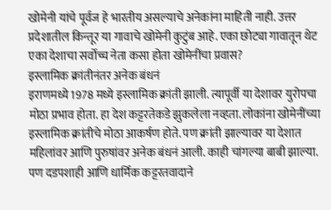खोमेनी यांचे पूर्वज हे भारतीय असल्याचे अनेकांना माहिती नाही. उत्तर प्रदेशातील किन्तूर या गावाचे खोमेनी कुटुंब आहे. एका छोट्या गावातून थेट एका देशाचा सर्वोच्च नेता कसा होता खोमेनींचा प्रवास?
इस्लामिक क्रांतीनंतर अनेक बंधनं
इराणमध्ये 1978 मध्ये इस्लामिक क्रांती झाली. त्यापूर्वी या देशावर युरोपचा मोठा प्रभाव होता. हा देश कट्टरतेकडे झुकलेला नव्हता. लोकांना खोमेनींच्या इस्लामिक क्रांतीचे मोठा आकर्षण होते. पण क्रांती झाल्यावर या देशात महिलांवर आणि पुरुषांवर अनेक बंधनं आली. काही चांगल्या बाबी झाल्या. पण दडपशाही आणि धार्मिक कट्टरतवादाने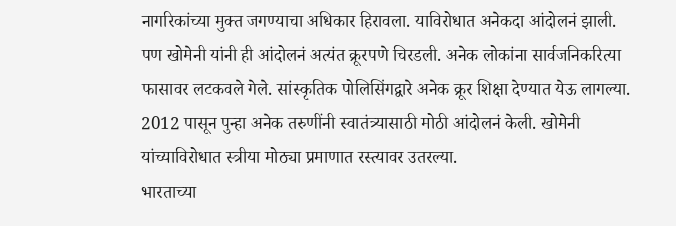नागरिकांच्या मुक्त जगण्याचा अधिकार हिरावला. याविरोधात अनेकदा आंदोलनं झाली. पण खोमेनी यांनी ही आंदोलनं अत्यंत क्रूरपणे चिरडली. अनेक लोकांना सार्वजनिकरित्या फासावर लटकवले गेले. सांस्कृतिक पोलिसिंगद्वारे अनेक क्रूर शिक्षा देण्यात येऊ लागल्या. 2012 पासून पुन्हा अनेक तरुणींनी स्वातंत्र्यासाठी मोठी आंदोलनं केली. खोमेनी यांच्याविरोधात स्त्रीया मोठ्या प्रमाणात रस्त्यावर उतरल्या.
भारताच्या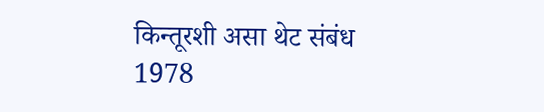किन्तूरशी असा थेट संबंध
1978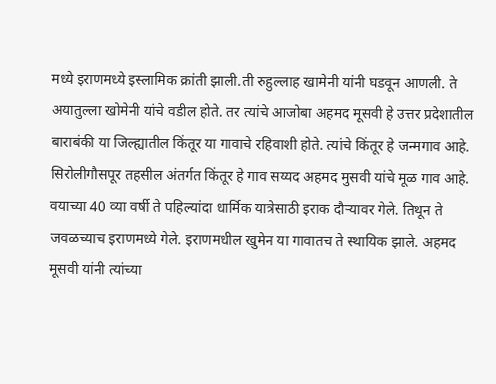मध्ये इराणमध्ये इस्लामिक क्रांती झाली.ती रुहुल्लाह खामेनी यांनी घडवून आणली. ते अयातुल्ला खोमेनी यांचे वडील होते. तर त्यांचे आजोबा अहमद मूसवी हे उत्तर प्रदेशातील बाराबंकी या जिल्ह्यातील किंतूर या गावाचे रहिवाशी होते. त्यांचे किंतूर हे जन्मगाव आहे. सिरोलीगौसपूर तहसील अंतर्गत किंतूर हे गाव सय्यद अहमद मुसवी यांचे मूळ गाव आहे. वयाच्या 40 व्या वर्षी ते पहिल्यांदा धार्मिक यात्रेसाठी इराक दौऱ्यावर गेले. तिथून ते जवळच्याच इराणमध्ये गेले. इराणमधील खुमेन या गावातच ते स्थायिक झाले. अहमद मूसवी यांनी त्यांच्या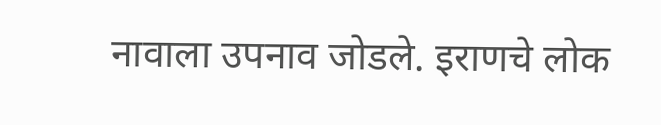नावाला उपनाव जोडले. इराणचे लोक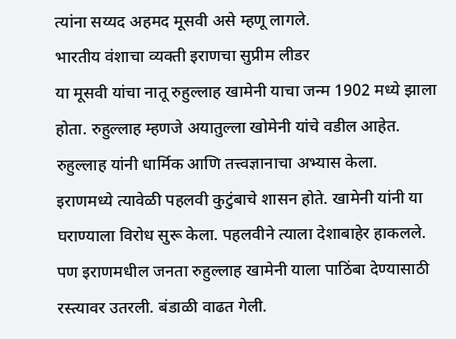त्यांना सय्यद अहमद मूसवी असे म्हणू लागले.
भारतीय वंशाचा व्यक्ती इराणचा सुप्रीम लीडर
या मूसवी यांचा नातू रुहुल्लाह खामेनी याचा जन्म 1902 मध्ये झाला होता. रुहुल्लाह म्हणजे अयातुल्ला खोमेनी यांचे वडील आहेत. रुहुल्लाह यांनी धार्मिक आणि तत्त्वज्ञानाचा अभ्यास केला. इराणमध्ये त्यावेळी पहलवी कुटुंबाचे शासन होते. खामेनी यांनी या घराण्याला विरोध सुरू केला. पहलवीने त्याला देशाबाहेर हाकलले. पण इराणमधील जनता रुहुल्लाह खामेनी याला पाठिंबा देण्यासाठी रस्त्यावर उतरली. बंडाळी वाढत गेली.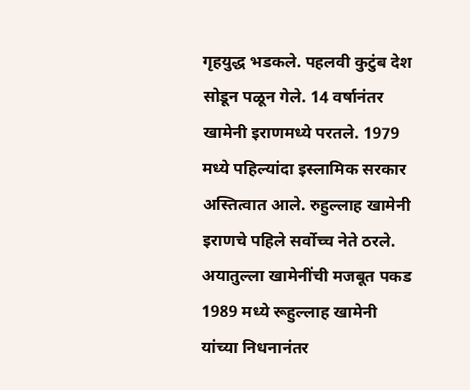गृहयुद्ध भडकले. पहलवी कुटुंब देश सोडून पळून गेले. 14 वर्षानंतर खामेनी इराणमध्ये परतले. 1979 मध्ये पहिल्यांदा इस्लामिक सरकार अस्तित्वात आले. रुहुल्लाह खामेनी इराणचे पहिले सर्वोच्च नेते ठरले.
अयातुल्ला खामेनींची मजबूत पकड
1989 मध्ये रूहुल्लाह खामेनी यांच्या निधनानंतर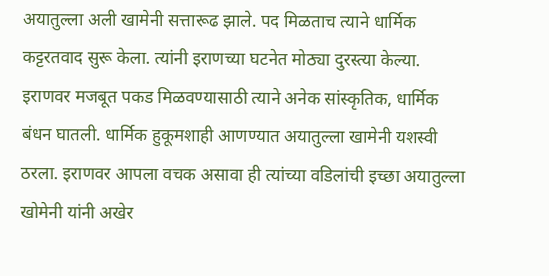अयातुल्ला अली खामेनी सत्तारूढ झाले. पद मिळताच त्याने धार्मिक कट्टरतवाद सुरू केला. त्यांनी इराणच्या घटनेत मोठ्या दुरस्त्या केल्या. इराणवर मजबूत पकड मिळवण्यासाठी त्याने अनेक सांस्कृतिक, धार्मिक बंधन घातली. धार्मिक हुकूमशाही आणण्यात अयातुल्ला खामेनी यशस्वी ठरला. इराणवर आपला वचक असावा ही त्यांच्या वडिलांची इच्छा अयातुल्ला खोमेनी यांनी अखेर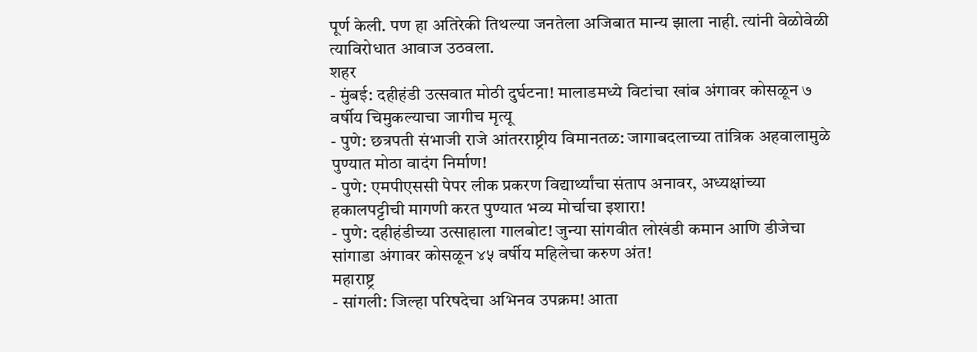पूर्ण केली. पण हा अतिरेकी तिथल्या जनतेला अजिबात मान्य झाला नाही. त्यांनी वेळोवेळी त्याविरोधात आवाज उठवला.
शहर
- मुंबई: दहीहंडी उत्सवात मोठी दुर्घटना! मालाडमध्ये विटांचा खांब अंगावर कोसळून ७ वर्षीय चिमुकल्याचा जागीच मृत्यू
- पुणे: छत्रपती संभाजी राजे आंतरराष्ट्रीय विमानतळ: जागाबदलाच्या तांत्रिक अहवालामुळे पुण्यात मोठा वादंग निर्माण!
- पुणे: एमपीएससी पेपर लीक प्रकरण विद्यार्थ्यांचा संताप अनावर, अध्यक्षांच्या हकालपट्टीची मागणी करत पुण्यात भव्य मोर्चाचा इशारा!
- पुणे: दहीहंडीच्या उत्साहाला गालबोट! जुन्या सांगवीत लोखंडी कमान आणि डीजेचा सांगाडा अंगावर कोसळून ४५ वर्षीय महिलेचा करुण अंत!
महाराष्ट्र
- सांगली: जिल्हा परिषदेचा अभिनव उपक्रम! आता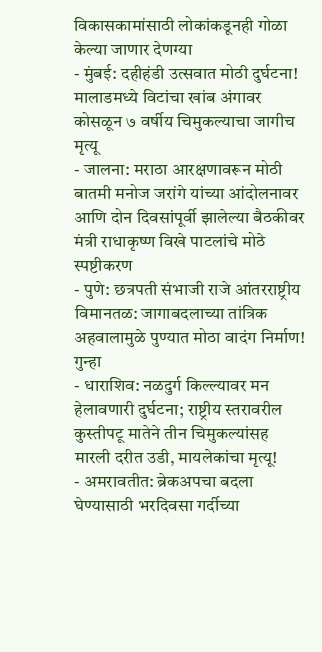विकासकामांसाठी लोकांकडूनही गोळा केल्या जाणार देणग्या
- मुंबई: दहीहंडी उत्सवात मोठी दुर्घटना! मालाडमध्ये विटांचा खांब अंगावर कोसळून ७ वर्षीय चिमुकल्याचा जागीच मृत्यू
- जालना: मराठा आरक्षणावरून मोठी बातमी मनोज जरांगे यांच्या आंदोलनावर आणि दोन दिवसांपूर्वी झालेल्या बैठकीवर मंत्री राधाकृष्ण विखे पाटलांचे मोठे स्पष्टीकरण
- पुणे: छत्रपती संभाजी राजे आंतरराष्ट्रीय विमानतळ: जागाबदलाच्या तांत्रिक अहवालामुळे पुण्यात मोठा वादंग निर्माण!
गुन्हा
- धाराशिव: नळदुर्ग किल्ल्यावर मन हेलावणारी दुर्घटना; राष्ट्रीय स्तरावरील कुस्तीपटू मातेने तीन चिमुकल्यांसह मारली दरीत उडी, मायलेकांचा मृत्यू!
- अमरावतीत: ब्रेकअपचा बदला घेण्यासाठी भरदिवसा गर्दीच्या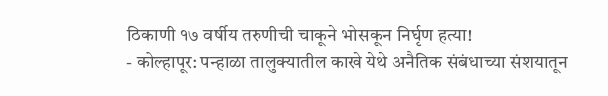ठिकाणी १७ वर्षीय तरुणीची चाकूने भोसकून निर्घृण हत्या!
- कोल्हापूर: पन्हाळा तालुक्यातील काखे येथे अनैतिक संबंधाच्या संशयातून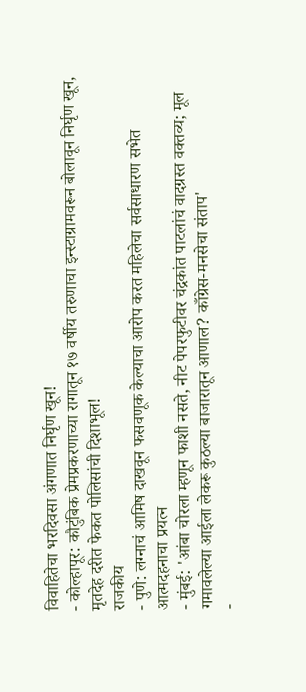विवाहितेचा भरदिवसा अंगणात निर्घृण खून!
- कोल्हापूर: कौटुंबिक प्रेमप्रकरणाच्या रागातून १७ वर्षीय तरुणाचा इन्स्टाग्रामवरून बोलावून निर्घृण खून, मृतदेह दरीत फेकत पोलिसांची दिशाभूल!
राजकीय
- पुणे: लग्नाचं आमिष दाखवून फसवणूक केल्याचा आरोप करत महिलेचा सर्वसाधारण सभेत आत्मदहनाचा प्रयत्न
- मुंबई: 'आंबा चोरला म्हणून फाशी नसते, नीट पेपरफुटीवर चंद्रकांत पाटलांचं वादग्रस्त वक्तव्य; मूल गमावलेल्या आईला लेकरू कुठल्या बाजारातून आणाल? काँग्रेस-मनसेचा संताप'
-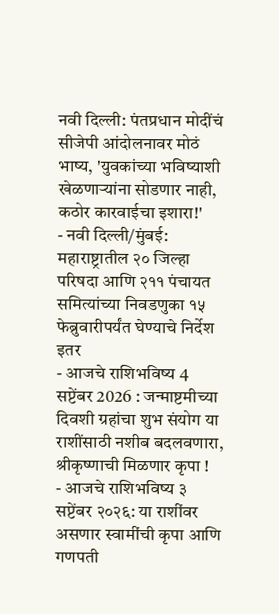नवी दिल्ली: पंतप्रधान मोदींचं सीजेपी आंदोलनावर मोठं भाष्य, 'युवकांच्या भविष्याशी खेळणाऱ्यांना सोडणार नाही, कठोर कारवाईचा इशारा!'
- नवी दिल्ली/मुंबई: महाराष्ट्रातील २० जिल्हा परिषदा आणि २११ पंचायत समित्यांच्या निवडणुका १५ फेब्रुवारीपर्यंत घेण्याचे निर्देश
इतर
- आजचे राशिभविष्य 4 सप्टेंबर 2026 : जन्माष्टमीच्या दिवशी ग्रहांचा शुभ संयोग या राशींसाठी नशीब बदलवणारा, श्रीकृष्णाची मिळणार कृपा !
- आजचे राशिभविष्य ३ सप्टेंबर २०२६: या राशींवर असणार स्वामींची कृपा आणि गणपती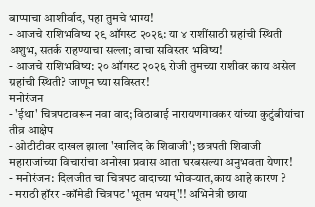बाप्पाचा आशीर्वाद, पहा तुमचे भाग्य!
- आजचे राशिभविष्य २९ ऑगस्ट २०२६: या ४ राशींसाठी ग्रहांची स्थिती अशुभ, सतर्क राहण्याचा सल्ला; वाचा सविस्तर भविष्य!
- आजचे राशिभविष्य: २० ऑगस्ट २०२६ रोजी तुमच्या राशीवर काय असेल ग्रहांची स्थिती? जाणून घ्या सविस्तर!
मनोरंजन
- 'ईथा' चित्रपटावरून नवा वाद; विठाबाई नारायणगावकर यांच्या कुटुंबीयांचा तीव्र आक्षेप
- ओटीटीवर दाखल झाला 'खालिद के शिवाजी'; छत्रपती शिवाजी महाराजांच्या विचारांचा अनोखा प्रवास आता घरबसल्या अनुभवता येणार!
- मनोरंजन: दिलजीत चा चित्रपट वादाच्या भोवऱ्यात,काय आहे कारण ?
- मराठी हॉरर -कॉमेडी चित्रपट 'भूतम भयम्'!! अभिनेत्री छाया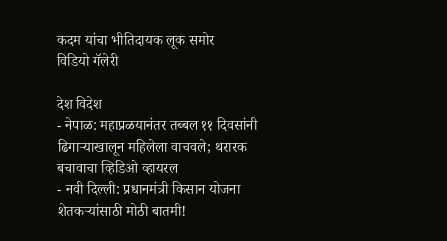कदम यांचा भीतिदायक लूक समोर
विडियो गॅलेरी

देश विदेश
- नेपाळ: महाप्रळयानंतर तब्बल ११ दिवसांनी ढिगाऱ्याखालून महिलेला वाचवले; थरारक बचावाचा व्हिडिओ व्हायरल
- नवी दिल्ली: प्रधानमंत्री किसान योजना शेतकऱ्यांसाठी मोठी बातमी!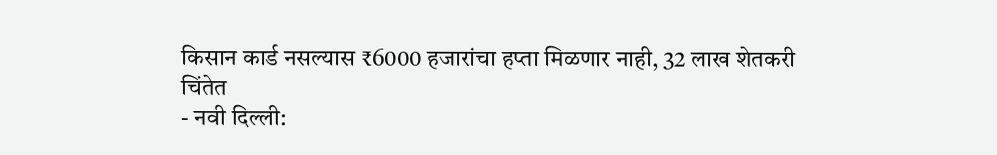किसान कार्ड नसल्यास ₹6000 हजारांचा हप्ता मिळणार नाही, 32 लाख शेतकरी चिंतेत
- नवी दिल्ली: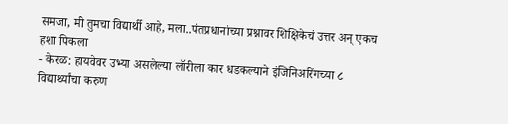समजा, मी तुमचा विद्यार्थी आहे, मला..पंतप्रधानांच्या प्रश्नावर शिक्षिकेचं उत्तर अन् एकच हशा पिकला
- केरळ: हायवेवर उभ्या असलेल्या लॉरीला कार धडकल्याने इंजिनिअरिंगच्या ८ विद्यार्थ्यांचा करुण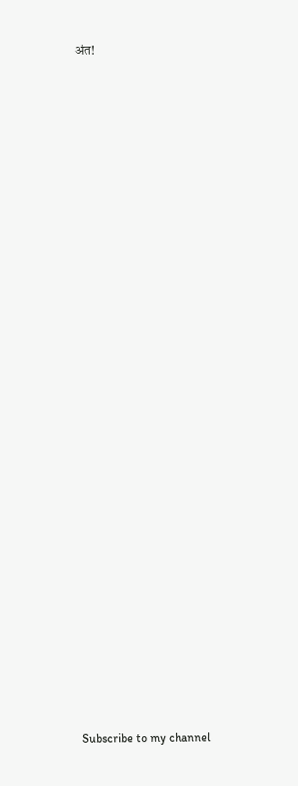अंत!



























Subscribe to my channel